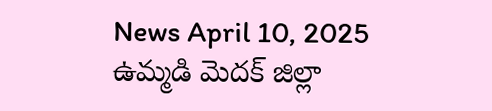News April 10, 2025
ఉమ్మడి మెదక్ జిల్లా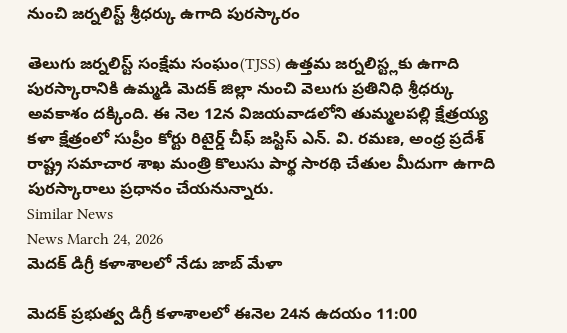నుంచి జర్నలిస్ట్ శ్రీధర్కు ఉగాది పురస్కారం

తెలుగు జర్నలిస్ట్ సంక్షేమ సంఘం(TJSS) ఉత్తమ జర్నలిస్ట్లకు ఉగాది పురస్కారానికి ఉమ్మడి మెదక్ జిల్లా నుంచి వెలుగు ప్రతినిధి శ్రీధర్కు అవకాశం దక్కింది. ఈ నెల 12న విజయవాడలోని తుమ్మలపల్లి క్షేత్రయ్య కళా క్షేత్రంలో సుప్రీం కోర్టు రిటైర్డ్ చీఫ్ జస్టిస్ ఎన్. వి. రమణ, అంధ్ర ప్రదేశ్ రాష్ట్ర సమాచార శాఖ మంత్రి కొలుసు పార్థ సారథి చేతుల మీదుగా ఉగాది పురస్కారాలు ప్రధానం చేయనున్నారు.
Similar News
News March 24, 2026
మెదక్ డిగ్రీ కళాశాలలో నేడు జాబ్ మేళా

మెదక్ ప్రభుత్వ డిగ్రీ కళాశాలలో ఈనెల 24న ఉదయం 11:00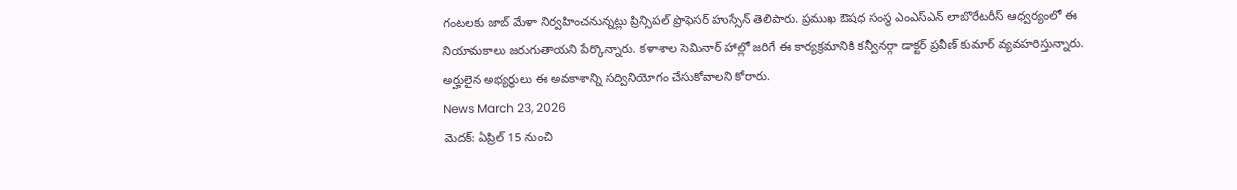గంటలకు జాబ్ మేళా నిర్వహించనున్నట్లు ప్రిన్సిపల్ ప్రొఫెసర్ హుస్సేన్ తెలిపారు. ప్రముఖ ఔషధ సంస్థ ఎంఎస్ఎన్ లాబొరేటరీస్ ఆధ్వర్యంలో ఈ నియామకాలు జరుగుతాయని పేర్కొన్నారు. కళాశాల సెమినార్ హాల్లో జరిగే ఈ కార్యక్రమానికి కన్వీనర్గా డాక్టర్ ప్రవీణ్ కుమార్ వ్యవహరిస్తున్నారు. అర్హులైన అభ్యర్థులు ఈ అవకాశాన్ని సద్వినియోగం చేసుకోవాలని కోరారు.
News March 23, 2026
మెదక్: ఏప్రిల్ 15 నుంచి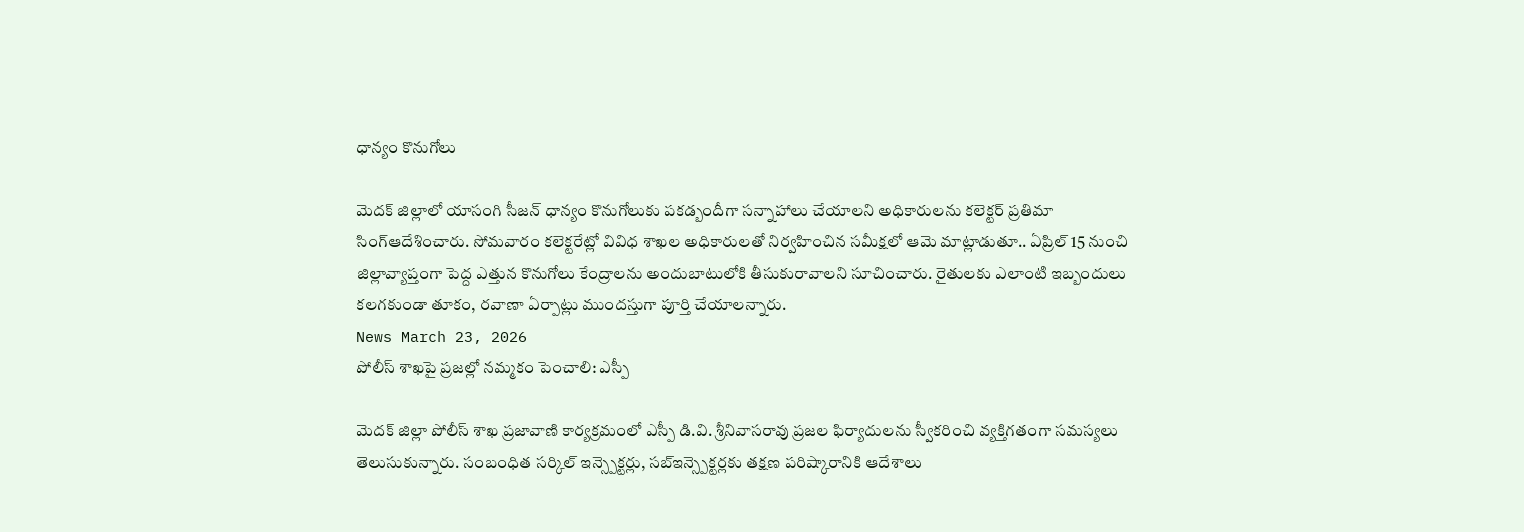ధాన్యం కొనుగోలు

మెదక్ జిల్లాలో యాసంగి సీజన్ ధాన్యం కొనుగోలుకు పకడ్బందీగా సన్నాహాలు చేయాలని అధికారులను కలెక్టర్ ప్రతిమా సింగ్ఆదేశించారు. సోమవారం కలెక్టరేట్లో వివిధ శాఖల అధికారులతో నిర్వహించిన సమీక్షలో ఆమె మాట్లాడుతూ.. ఏప్రిల్ 15 నుంచి జిల్లావ్యాప్తంగా పెద్ద ఎత్తున కొనుగోలు కేంద్రాలను అందుబాటులోకి తీసుకురావాలని సూచించారు. రైతులకు ఎలాంటి ఇబ్బందులు కలగకుండా తూకం, రవాణా ఏర్పాట్లు ముందస్తుగా పూర్తి చేయాలన్నారు.
News March 23, 2026
పోలీస్ శాఖపై ప్రజల్లో నమ్మకం పెంచాలి: ఎస్పీ

మెదక్ జిల్లా పోలీస్ శాఖ ప్రజావాణి కార్యక్రమంలో ఎస్పీ డి.వి. శ్రీనివాసరావు ప్రజల ఫిర్యాదులను స్వీకరించి వ్యక్తిగతంగా సమస్యలు తెలుసుకున్నారు. సంబంధిత సర్కిల్ ఇన్స్పెక్టర్లు, సబ్ఇన్స్పెక్టర్లకు తక్షణ పరిష్కారానికి ఆదేశాలు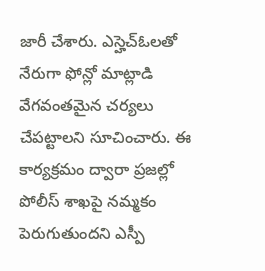జారీ చేశారు. ఎస్హెచ్ఓలతో నేరుగా ఫోన్లో మాట్లాడి వేగవంతమైన చర్యలు చేపట్టాలని సూచించారు. ఈ కార్యక్రమం ద్వారా ప్రజల్లో పోలీస్ శాఖపై నమ్మకం పెరుగుతుందని ఎస్పీ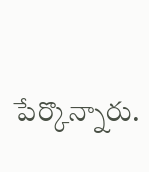పేర్కొన్నారు.